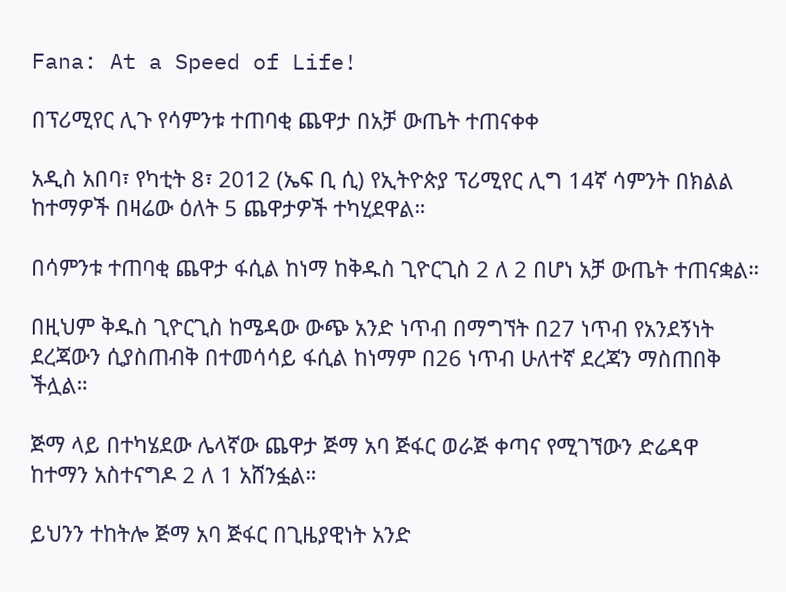Fana: At a Speed of Life!

በፕሪሚየር ሊጉ የሳምንቱ ተጠባቂ ጨዋታ በአቻ ውጤት ተጠናቀቀ

አዲስ አበባ፣ የካቲት 8፣ 2012 (ኤፍ ቢ ሲ) የኢትዮጵያ ፕሪሚየር ሊግ 14ኛ ሳምንት በክልል ከተማዎች በዛሬው ዕለት 5 ጨዋታዎች ተካሂደዋል።

በሳምንቱ ተጠባቂ ጨዋታ ፋሲል ከነማ ከቅዱስ ጊዮርጊስ 2 ለ 2 በሆነ አቻ ውጤት ተጠናቋል።

በዚህም ቅዱስ ጊዮርጊስ ከሜዳው ውጭ አንድ ነጥብ በማግኘት በ27 ነጥብ የአንደኝነት ደረጃውን ሲያስጠብቅ በተመሳሳይ ፋሲል ከነማም በ26 ነጥብ ሁለተኛ ደረጃን ማስጠበቅ ችሏል።

ጅማ ላይ በተካሄደው ሌላኛው ጨዋታ ጅማ አባ ጅፋር ወራጅ ቀጣና የሚገኘውን ድሬዳዋ ከተማን አስተናግዶ 2 ለ 1 አሸንፏል።

ይህንን ተከትሎ ጅማ አባ ጅፋር በጊዜያዊነት አንድ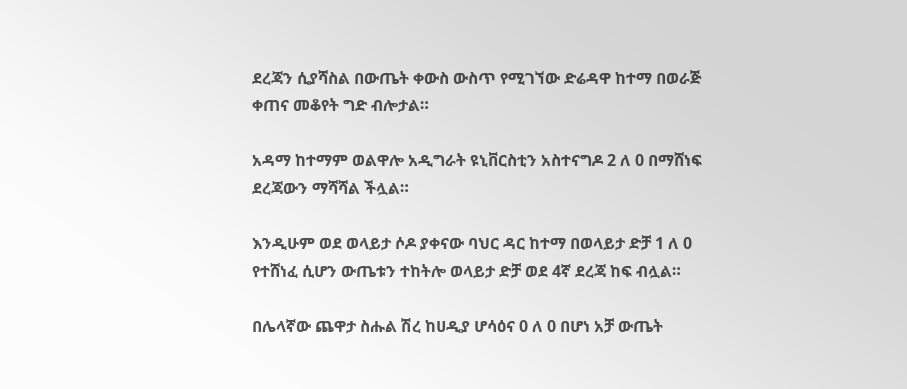ደረጃን ሲያሻስል በውጤት ቀውስ ውስጥ የሚገኘው ድሬዳዋ ከተማ በወራጅ ቀጠና መቆየት ግድ ብሎታል።

አዳማ ከተማም ወልዋሎ አዲግራት ዩኒቨርስቲን አስተናግዶ 2 ለ 0 በማሸነፍ ደረጃውን ማሻሻል ችሏል።

እንዲሁም ወደ ወላይታ ሶዶ ያቀናው ባህር ዳር ከተማ በወላይታ ድቻ 1 ለ 0 የተሸነፈ ሲሆን ውጤቱን ተከትሎ ወላይታ ድቻ ወደ 4ኛ ደረጃ ከፍ ብሏል።

በሌላኛው ጨዋታ ስሑል ሽረ ከሀዲያ ሆሳዕና 0 ለ 0 በሆነ አቻ ውጤት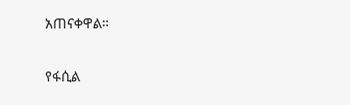አጠናቀዋል።

የፋሲል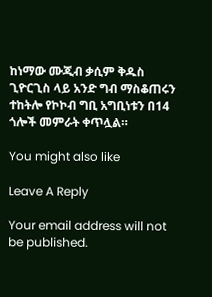ከነማው ሙጂብ ቃሲም ቅዱስ ጊዮርጊስ ላይ አንድ ግብ ማስቆጠሩን ተከትሎ የኮኮብ ግቢ አግቢነቱን በ14 ጎሎች መምራት ቀጥሏል።

You might also like

Leave A Reply

Your email address will not be published.